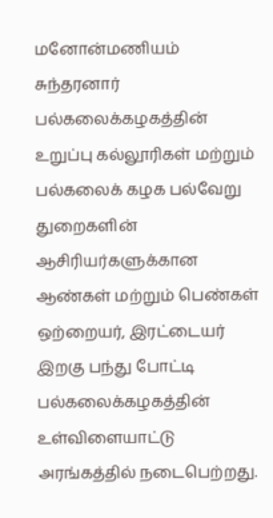மனோன்மணியம் சுந்தரனார் பல்கலைக்கழகத்தின் உறுப்பு கல்லூரிகள் மற்றும் பல்கலைக் கழக பல்வேறு துறைகளின் ஆசிரியர்களுக்கான ஆண்கள் மற்றும் பெண்கள் ஒற்றையர், இரட்டையர் இறகு பந்து போட்டி பல்கலைக்கழகத்தின் உள்விளையாட்டு அரங்கத்தில் நடைபெற்றது.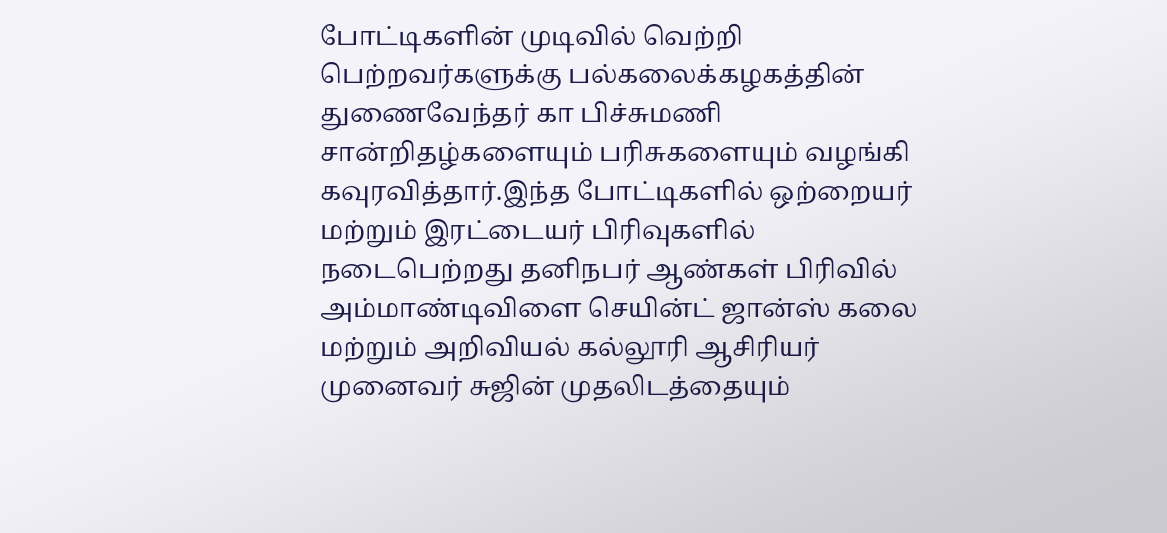போட்டிகளின் முடிவில் வெற்றி பெற்றவர்களுக்கு பல்கலைக்கழகத்தின் துணைவேந்தர் கா பிச்சுமணி சான்றிதழ்களையும் பரிசுகளையும் வழங்கி கவுரவித்தார்.இந்த போட்டிகளில் ஒற்றையர் மற்றும் இரட்டையர் பிரிவுகளில் நடைபெற்றது தனிநபர் ஆண்கள் பிரிவில் அம்மாண்டிவிளை செயின்ட் ஜான்ஸ் கலை மற்றும் அறிவியல் கல்லூரி ஆசிரியர் முனைவர் சுஜின் முதலிடத்தையும்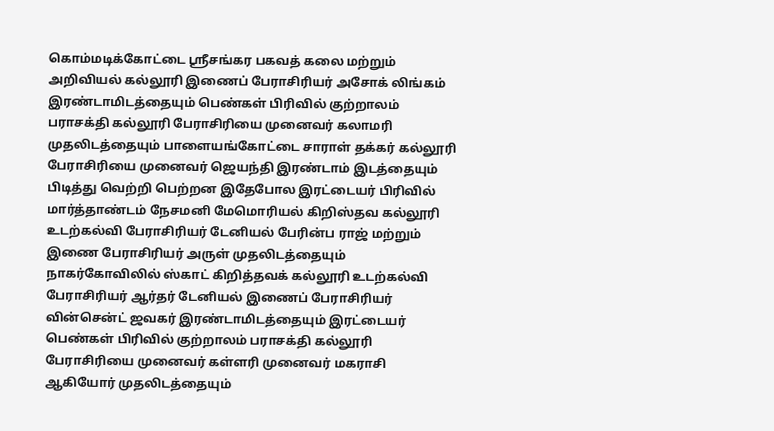கொம்மடிக்கோட்டை ஸ்ரீசங்கர பகவத் கலை மற்றும் அறிவியல் கல்லூரி இணைப் பேராசிரியர் அசோக் லிங்கம் இரண்டாமிடத்தையும் பெண்கள் பிரிவில் குற்றாலம் பராசக்தி கல்லூரி பேராசிரியை முனைவர் கலாமரி முதலிடத்தையும் பாளையங்கோட்டை சாராள் தக்கர் கல்லூரி பேராசிரியை முனைவர் ஜெயந்தி இரண்டாம் இடத்தையும் பிடித்து வெற்றி பெற்றன இதேபோல இரட்டையர் பிரிவில் மார்த்தாண்டம் நேசமனி மேமொரியல் கிறிஸ்தவ கல்லூரி உடற்கல்வி பேராசிரியர் டேனியல் பேரின்ப ராஜ் மற்றும் இணை பேராசிரியர் அருள் முதலிடத்தையும் நாகர்கோவிலில் ஸ்காட் கிறித்தவக் கல்லூரி உடற்கல்வி பேராசிரியர் ஆர்தர் டேனியல் இணைப் பேராசிரியர் வின்சென்ட் ஜவகர் இரண்டாமிடத்தையும் இரட்டையர் பெண்கள் பிரிவில் குற்றாலம் பராசக்தி கல்லூரி பேராசிரியை முனைவர் கள்ளரி முனைவர் மகராசி ஆகியோர் முதலிடத்தையும்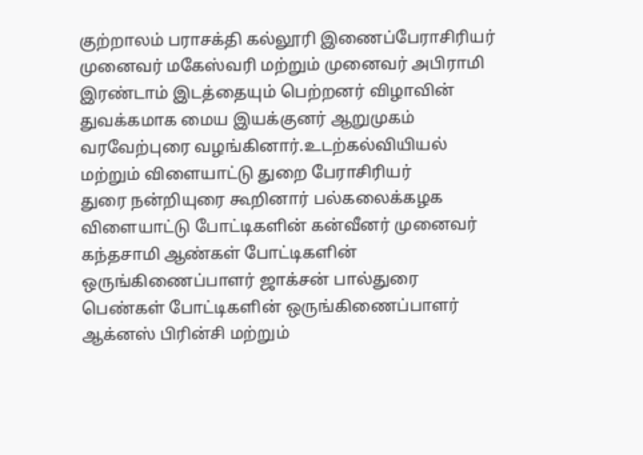குற்றாலம் பராசக்தி கல்லூரி இணைப்பேராசிரியர் முனைவர் மகேஸ்வரி மற்றும் முனைவர் அபிராமி இரண்டாம் இடத்தையும் பெற்றனர் விழாவின் துவக்கமாக மைய இயக்குனர் ஆறுமுகம் வரவேற்புரை வழங்கினார்.உடற்கல்வியியல் மற்றும் விளையாட்டு துறை பேராசிரியர்
துரை நன்றியுரை கூறினார் பல்கலைக்கழக விளையாட்டு போட்டிகளின் கன்வீனர் முனைவர் கந்தசாமி ஆண்கள் போட்டிகளின் ஒருங்கிணைப்பாளர் ஜாக்சன் பால்துரை பெண்கள் போட்டிகளின் ஒருங்கிணைப்பாளர் ஆக்னஸ் பிரின்சி மற்றும்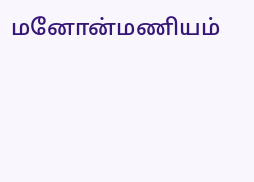மனோன்மணியம்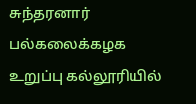சுந்தரனார் பல்கலைக்கழக உறுப்பு கல்லூரியில்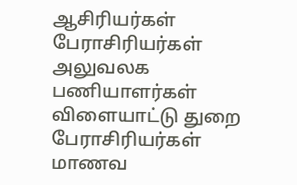ஆசிரியர்கள் பேராசிரியர்கள் அலுவலக பணியாளர்கள் விளையாட்டு துறை பேராசிரியர்கள் மாணவ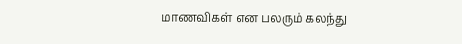மாணவிகள் என பலரும் கலந்து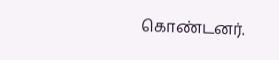கொண்டனர்.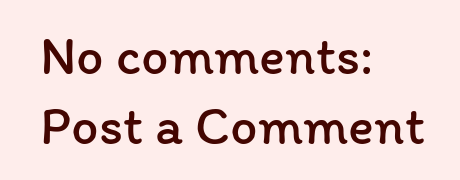No comments:
Post a Comment